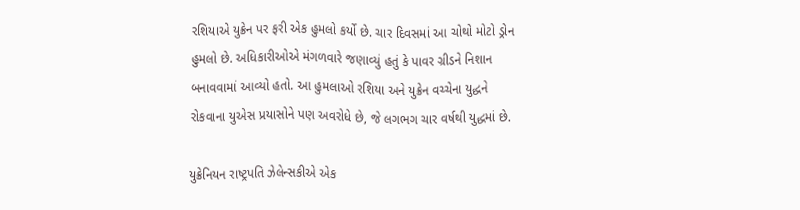રશિયાએ યુક્રેન પર ફરી એક હુમલો કર્યો છે. ચાર દિવસમાં આ ચોથો મોટો ડ્રોન હુમલો છે. અધિકારીઓએ મંગળવારે જણાવ્યું હતું કે પાવર ગ્રીડને નિશાન બનાવવામાં આવ્યો હતો. આ હુમલાઓ રશિયા અને યુક્રેન વચ્ચેના યુદ્ધને રોકવાના યુએસ પ્રયાસોને પણ અવરોધે છે, જે લગભગ ચાર વર્ષથી યુદ્ધમાં છે.

યુક્રેનિયન રાષ્ટ્રપતિ ઝેલેન્સકીએ એક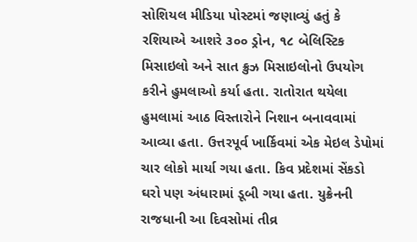સોશિયલ મીડિયા પોસ્ટમાં જણાવ્યું હતું કે રશિયાએ આશરે ૩૦૦ ડ્રોન, ૧૮ બેલિસ્ટિક મિસાઇલો અને સાત ક્રુઝ મિસાઇલોનો ઉપયોગ કરીને હુમલાઓ કર્યા હતા. રાતોરાત થયેલા હુમલામાં આઠ વિસ્તારોને નિશાન બનાવવામાં આવ્યા હતા. ઉત્તરપૂર્વ ખાર્કિવમાં એક મેઇલ ડેપોમાં ચાર લોકો માર્યા ગયા હતા. કિવ પ્રદેશમાં સેંકડો ઘરો પણ અંધારામાં ડૂબી ગયા હતા. યુક્રેનની રાજધાની આ દિવસોમાં તીવ્ર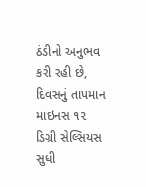ઠંડીનો અનુભવ કરી રહી છે, દિવસનું તાપમાન માઇનસ ૧૨ ડિગ્રી સેલ્સિયસ સુધી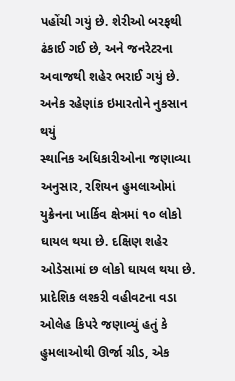પહોંચી ગયું છે. શેરીઓ બરફથી ઢંકાઈ ગઈ છે, અને જનરેટરના અવાજથી શહેર ભરાઈ ગયું છે.
અનેક રહેણાંક ઇમારતોને નુકસાન થયું
સ્થાનિક અધિકારીઓના જણાવ્યા અનુસાર, રશિયન હુમલાઓમાં યુક્રેનના ખાર્કિવ ક્ષેત્રમાં ૧૦ લોકો ઘાયલ થયા છે. દક્ષિણ શહેર ઓડેસામાં છ લોકો ઘાયલ થયા છે. પ્રાદેશિક લશ્કરી વહીવટના વડા ઓલેહ કિપરે જણાવ્યું હતું કે હુમલાઓથી ઊર્જા ગ્રીડ, એક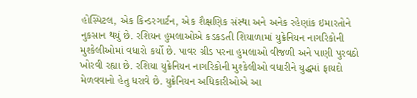હોસ્પિટલ, એક કિન્ડરગાર્ટન, એક શૈક્ષણિક સંસ્થા અને અનેક રહેણાંક ઇમારતોને નુકસાન થયું છે. રશિયન હુમલાઓએ કડકડતી શિયાળામાં યુક્રેનિયન નાગરિકોની મુશ્કેલીઓમાં વધારો કર્યો છે. પાવર ગ્રીડ પરના હુમલાઓ વીજળી અને પાણી પુરવઠો ખોરવી રહ્યા છે. રશિયા યુક્રેનિયન નાગરિકોની મુશ્કેલીઓ વધારીને યુદ્ધમાં ફાયદો મેળવવાનો હેતુ ધરાવે છે. યુક્રેનિયન અધિકારીઓએ આ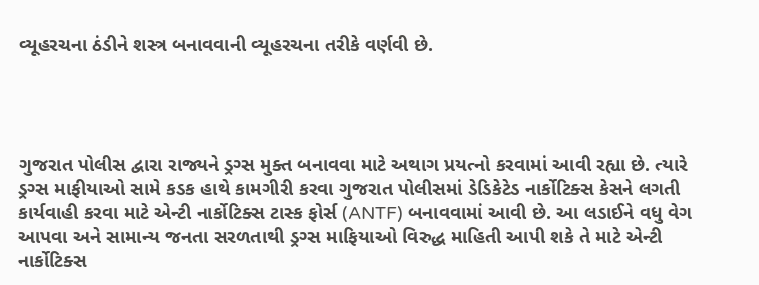વ્યૂહરચના ઠંડીને શસ્ત્ર બનાવવાની વ્યૂહરચના તરીકે વર્ણવી છે.




ગુજરાત પોલીસ દ્વારા રાજ્યને ડ્રગ્સ મુક્ત બનાવવા માટે અથાગ પ્રયત્નો કરવામાં આવી રહ્યા છે. ત્યારે ડ્રગ્સ માફીયાઓ સામે કડક હાથે કામગીરી કરવા ગુજરાત પોલીસમાં ડેડિકેટેડ નાર્કોટિક્સ કેસને લગતી કાર્યવાહી કરવા માટે એન્ટી નાર્કોટિક્સ ટાસ્ક ફોર્સ (ANTF) બનાવવામાં આવી છે. આ લડાઈને વધુ વેગ આપવા અને સામાન્ય જનતા સરળતાથી ડ્રગ્સ માફિયાઓ વિરુદ્ધ માહિતી આપી શકે તે માટે એન્ટી નાર્કોટિક્સ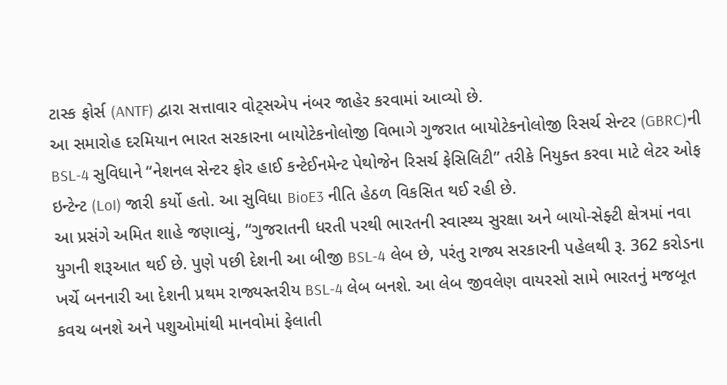ટાસ્ક ફોર્સ (ANTF) દ્વારા સત્તાવાર વોટ્સએપ નંબર જાહેર કરવામાં આવ્યો છે.
આ સમારોહ દરમિયાન ભારત સરકારના બાયોટેકનોલોજી વિભાગે ગુજરાત બાયોટેકનોલોજી રિસર્ચ સેન્ટર (GBRC)ની BSL-4 સુવિધાને “નેશનલ સેન્ટર ફોર હાઈ કન્ટેઈનમેન્ટ પેથોજેન રિસર્ચ ફેસિલિટી” તરીકે નિયુક્ત કરવા માટે લેટર ઓફ ઇન્ટેન્ટ (LoI) જારી કર્યો હતો. આ સુવિધા BioE3 નીતિ હેઠળ વિકસિત થઈ રહી છે.
આ પ્રસંગે અમિત શાહે જણાવ્યું, “ગુજરાતની ધરતી પરથી ભારતની સ્વાસ્થ્ય સુરક્ષા અને બાયો-સેફ્ટી ક્ષેત્રમાં નવા યુગની શરૂઆત થઈ છે. પુણે પછી દેશની આ બીજી BSL-4 લેબ છે, પરંતુ રાજ્ય સરકારની પહેલથી રૂ. 362 કરોડના ખર્ચે બનનારી આ દેશની પ્રથમ રાજ્યસ્તરીય BSL-4 લેબ બનશે. આ લેબ જીવલેણ વાયરસો સામે ભારતનું મજબૂત કવચ બનશે અને પશુઓમાંથી માનવોમાં ફેલાતી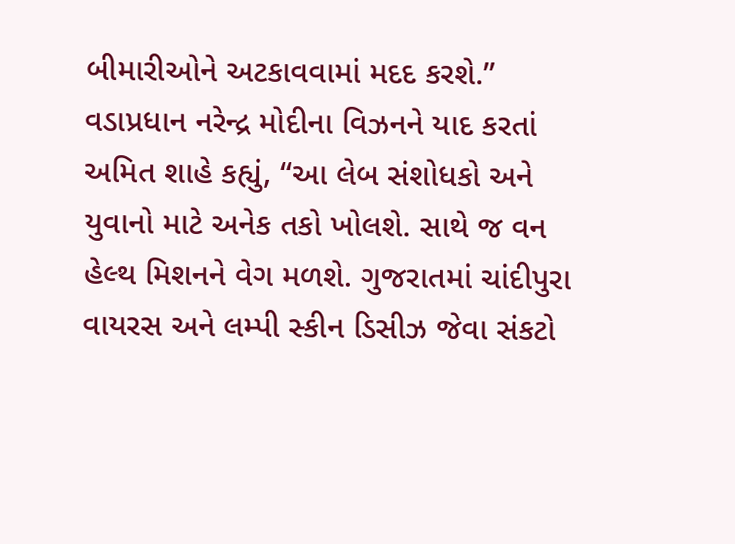બીમારીઓને અટકાવવામાં મદદ કરશે.”
વડાપ્રધાન નરેન્દ્ર મોદીના વિઝનને યાદ કરતાં અમિત શાહે કહ્યું, “આ લેબ સંશોધકો અને યુવાનો માટે અનેક તકો ખોલશે. સાથે જ વન હેલ્થ મિશનને વેગ મળશે. ગુજરાતમાં ચાંદીપુરા વાયરસ અને લમ્પી સ્કીન ડિસીઝ જેવા સંકટો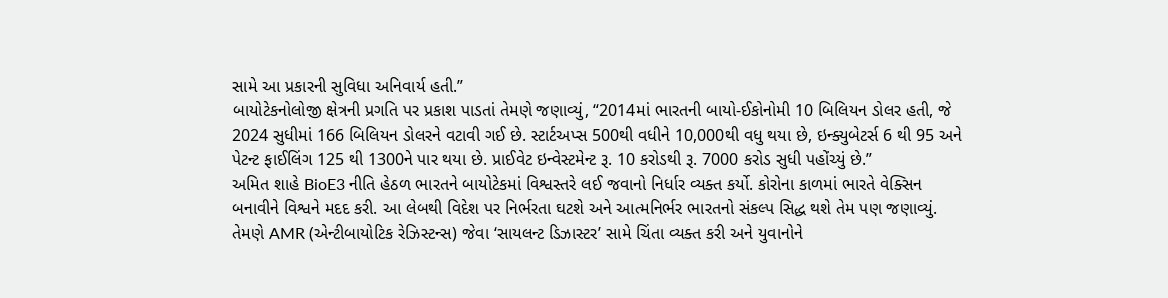સામે આ પ્રકારની સુવિધા અનિવાર્ય હતી.”
બાયોટેકનોલોજી ક્ષેત્રની પ્રગતિ પર પ્રકાશ પાડતાં તેમણે જણાવ્યું, “2014માં ભારતની બાયો-ઈકોનોમી 10 બિલિયન ડોલર હતી, જે 2024 સુધીમાં 166 બિલિયન ડોલરને વટાવી ગઈ છે. સ્ટાર્ટઅપ્સ 500થી વધીને 10,000થી વધુ થયા છે, ઇન્ક્યુબેટર્સ 6 થી 95 અને પેટન્ટ ફાઈલિંગ 125 થી 1300ને પાર થયા છે. પ્રાઈવેટ ઇન્વેસ્ટમેન્ટ રૂ. 10 કરોડથી રૂ. 7000 કરોડ સુધી પહોંચ્યું છે.”
અમિત શાહે BioE3 નીતિ હેઠળ ભારતને બાયોટેકમાં વિશ્વસ્તરે લઈ જવાનો નિર્ધાર વ્યક્ત કર્યો. કોરોના કાળમાં ભારતે વેક્સિન બનાવીને વિશ્વને મદદ કરી. આ લેબથી વિદેશ પર નિર્ભરતા ઘટશે અને આત્મનિર્ભર ભારતનો સંકલ્પ સિદ્ધ થશે તેમ પણ જણાવ્યું. તેમણે AMR (એન્ટીબાયોટિક રેઝિસ્ટન્સ) જેવા ‘સાયલન્ટ ડિઝાસ્ટર’ સામે ચિંતા વ્યક્ત કરી અને યુવાનોને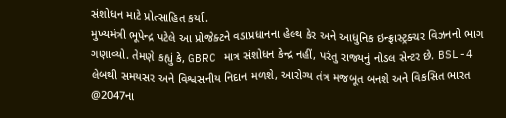સંશોધન માટે પ્રોત્સાહિત કર્યા.
મુખ્યમંત્રી ભૂપેન્દ્ર પટેલે આ પ્રોજેક્ટને વડાપ્રધાનના હેલ્થ કેર અને આધુનિક ઇન્ફ્રાસ્ટ્રક્ચર વિઝનનો ભાગ ગણાવ્યો. તેમણે કહ્યું કે, GBRC માત્ર સંશોધન કેન્દ્ર નહીં, પરંતુ રાજ્યનું નોડલ સેન્ટર છે. BSL-4 લેબથી સમયસર અને વિશ્વસનીય નિદાન મળશે, આરોગ્ય તંત્ર મજબૂત બનશે અને વિકસિત ભારત @2047ના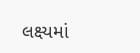લક્ષ્યમાં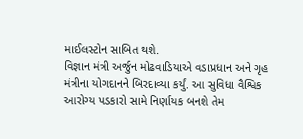માઈલસ્ટોન સાબિત થશે.
વિજ્ઞાન મંત્રી અર્જુન મોઢવાડિયાએ વડાપ્રધાન અને ગૃહ મંત્રીના યોગદાનને બિરદાવ્યા કર્યું. આ સુવિધા વૈશ્વિક આરોગ્ય પડકારો સામે નિર્ણાયક બનશે તેમ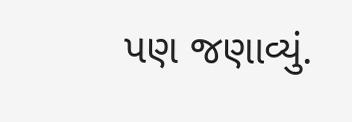પણ જણાવ્યું.